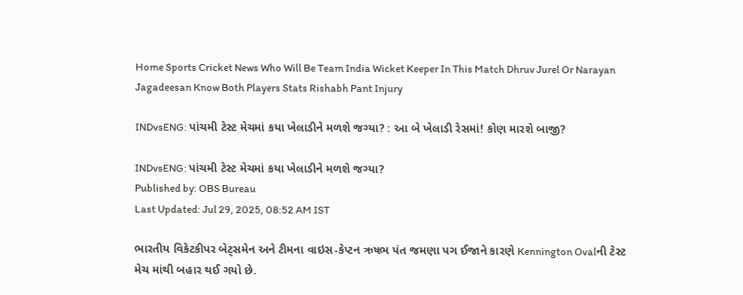Home Sports Cricket News Who Will Be Team India Wicket Keeper In This Match Dhruv Jurel Or Narayan Jagadeesan Know Both Players Stats Rishabh Pant Injury

INDvsENG: પાંચમી ટેસ્ટ મેચમાં કયા ખેલાડીને મળશે જગ્યા? : આ બે ખેલાડી રેસમાં! કોણ મારશે બાજી?

INDvsENG: પાંચમી ટેસ્ટ મેચમાં કયા ખેલાડીને મળશે જગ્યા?
Published by: OBS Bureau
Last Updated: Jul 29, 2025, 08:52 AM IST

ભારતીય વિકેટકીપર બેટ્સમેન અને ટીમના વાઇસ-કેપ્ટન ઋષભ પંત જમણા પગ ઈજાને કારણે Kennington Ovalની ટેસ્ટ મેચ માંથી બહાર થઈ ગયો છે.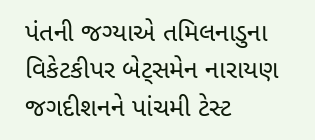પંતની જગ્યાએ તમિલનાડુના વિકેટકીપર બેટ્સમેન નારાયણ જગદીશનને પાંચમી ટેસ્ટ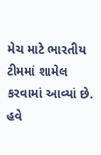મેચ માટે ભારતીય ટીમમાં શામેલ કરવામાં આવ્યાં છે. હવે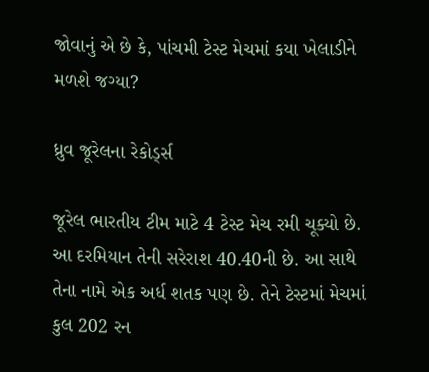જોવાનું એ છે કે, પાંચમી ટેસ્ટ મેચમાં કયા ખેલાડીને મળશે જગ્યા?

ધ્રુવ જૂરેલના રેકોર્ડ્સ

જૂરેલ ભારતીય ટીમ માટે 4 ટેસ્ટ મેચ રમી ચૂક્યો છે. આ દરમિયાન તેની સરેરાશ 40.40ની છે. આ સાથે તેના નામે એક અર્ધ શતક પણ છે. તેને ટેસ્ટમાં મેચમાં કુલ 202 રન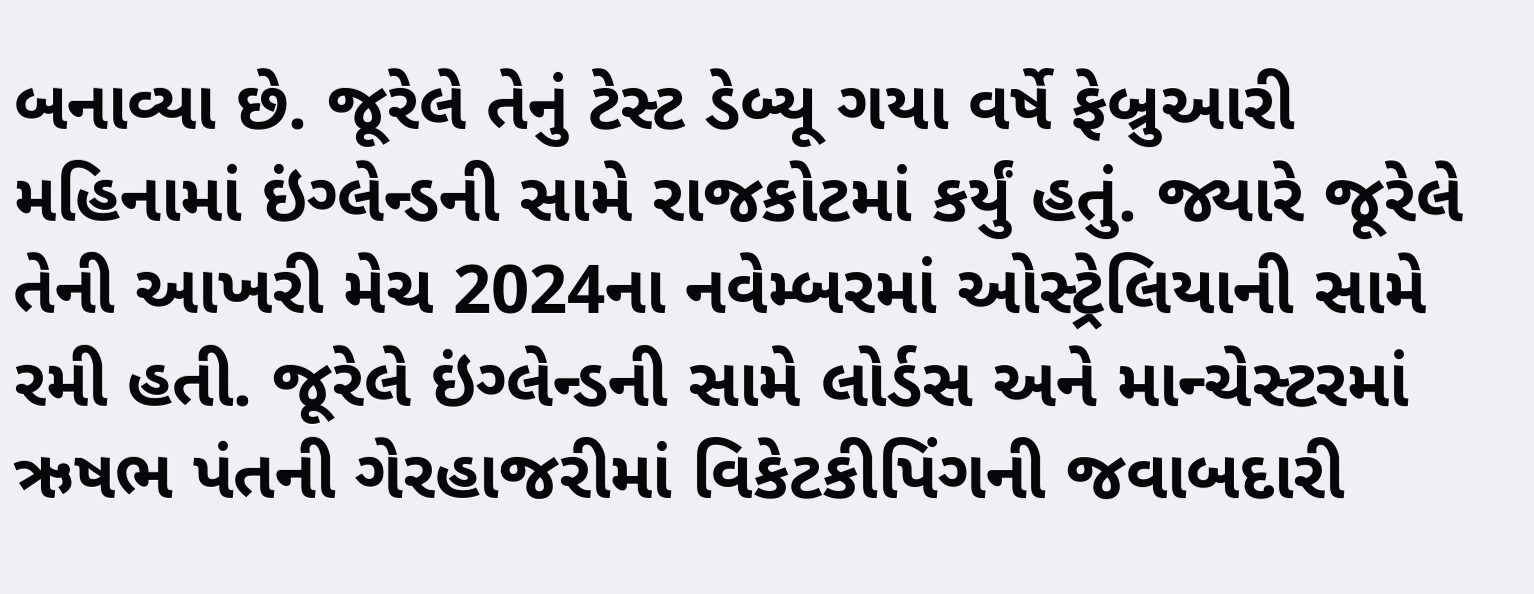બનાવ્યા છે. જૂરેલે તેનું ટેસ્ટ ડેબ્યૂ ગયા વર્ષે ફેબ્રુઆરી મહિનામાં ઇંગ્લેન્ડની સામે રાજકોટમાં કર્યું હતું. જ્યારે જૂરેલે તેની આખરી મેચ 2024ના નવેમ્બરમાં ઓસ્ટ્રેલિયાની સામે રમી હતી. જૂરેલે ઇંગ્લેન્ડની સામે લોર્ડસ અને માન્ચેસ્ટરમાં ઋષભ પંતની ગેરહાજરીમાં વિકેટકીપિંગની જવાબદારી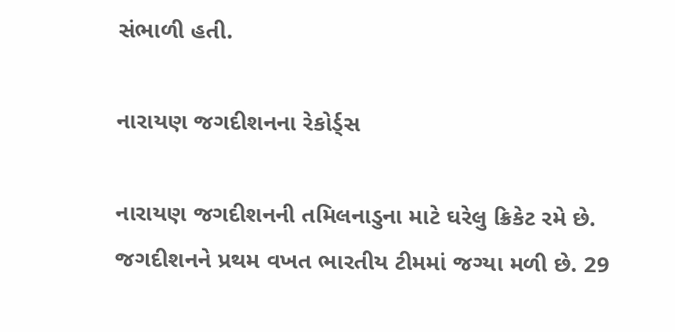સંભાળી હતી.

નારાયણ જગદીશનના રેકોર્ડ્સ

નારાયણ જગદીશનની તમિલનાડુના માટે ઘરેલુ ક્રિકેટ રમે છે. જગદીશનને પ્રથમ વખત ભારતીય ટીમમાં જગ્યા મળી છે. 29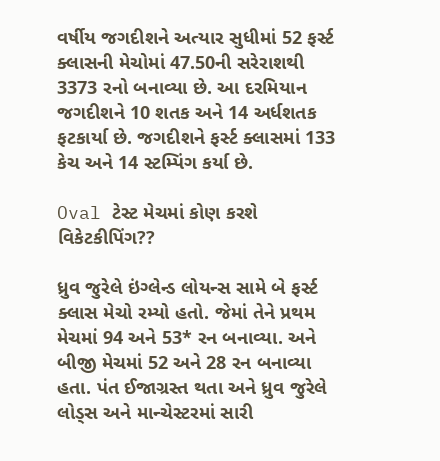વર્ષીય જગદીશને અત્યાર સુધીમાં 52 ફર્સ્ટ ક્લાસની મેચોમાં 47.50ની સરેરાશથી 3373 રનો બનાવ્યા છે. આ દરમિયાન જગદીશને 10 શતક અને 14 અર્ધશતક ફટકાર્યા છે. જગદીશને ફર્સ્ટ ક્લાસમાં 133 કેચ અને 14 સ્ટમ્પિંગ કર્યા છે.

Oval ટેસ્ટ મેચમાં કોણ કરશે વિકેટકીપિંગ??

ધ્રુવ જુરેલે ઇંગ્લેન્ડ લોયન્સ સામે બે ફર્સ્ટ ક્લાસ મેચો રમ્યો હતો. જેમાં તેને પ્રથમ મેચમાં 94 અને 53* રન બનાવ્યા. અને બીજી મેચમાં 52 અને 28 રન બનાવ્યા હતા. પંત ઈજાગ્રસ્ત થતા અને ધ્રુવ જુરેલે લોડ્સ અને માન્ચેસ્ટરમાં સારી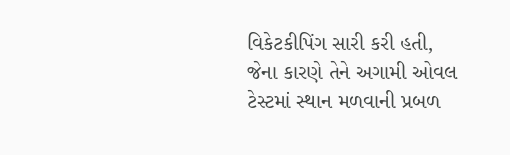વિકેટકીપિંગ સારી કરી હતી, જેના કારણે તેને અગામી ઓવલ ટેસ્ટમાં સ્થાન મળવાની પ્રબળ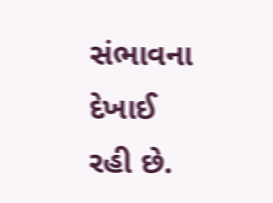સંભાવના દેખાઈ રહી છે.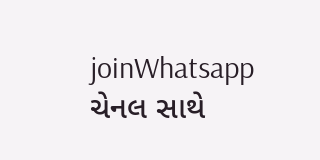joinWhatsapp ચેનલ સાથે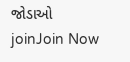જોડાઓ
joinJoin Now